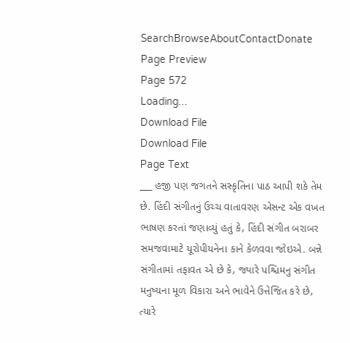SearchBrowseAboutContactDonate
Page Preview
Page 572
Loading...
Download File
Download File
Page Text
___ હજી પણ જગતને સસ્કૃતિના પાઠ આપી શકે તેમ છે. હિંદી સંગીતનું ઉચ્ચ વાતાવરણ એસન્ટ એક વખત ભાષણ કરતાં જણાવ્યું હતું કે, હિંદી સંગીત બરાબર સમજવામાટે યૂરોપીયનેના કાને કેળવવા જોઇએ. બન્ને સંગીતામાં તફાવત એ છે કે, જ્યારે પશ્ચિમનુ સંગીત મનુષ્યના મૂળ વિકારા અને ભાવેને ઉત્તેજિત કરે છે, ત્યારે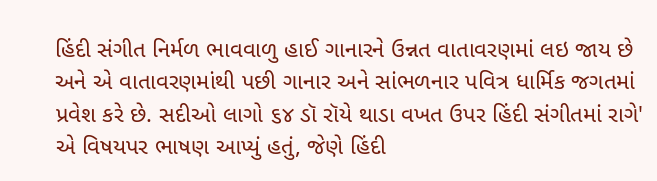હિંદી સંગીત નિર્મળ ભાવવાળુ હાઈ ગાનારને ઉન્નત વાતાવરણમાં લઇ જાય છે અને એ વાતાવરણમાંથી પછી ગાનાર અને સાંભળનાર પવિત્ર ધાર્મિક જગતમાં પ્રવેશ કરે છે. સદીઓ લાગો ૬૪ ડૉ રૉયે થાડા વખત ઉપર હિંદી સંગીતમાં રાગે' એ વિષયપર ભાષણ આપ્યું હતું, જેણે હિંદી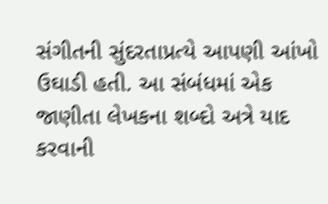સંગીતની સુંદરતાપ્રત્યે આપણી આંખો ઉઘાડી હતી. આ સંબંધમાં એક જાણીતા લેખકના શબ્દો અત્રે યાદ કરવાની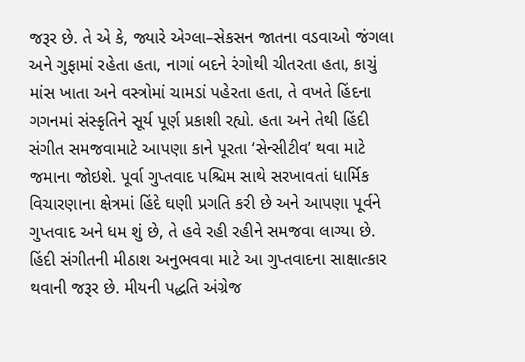જરૂર છે. તે એ કે, જ્યારે એગ્લા–સેકસન જાતના વડવાઓ જંગલા અને ગુફામાં રહેતા હતા, નાગાં બદને રંગોથી ચીતરતા હતા, કાચું માંસ ખાતા અને વસ્ત્રોમાં ચામડાં પહેરતા હતા, તે વખતે હિંદના ગગનમાં સંસ્કૃતિને સૂર્ય પૂર્ણ પ્રકાશી રહ્યો. હતા અને તેથી હિંદી સંગીત સમજવામાટે આપણા કાને પૂરતા ‘સેન્સીટીવ’ થવા માટે જમાના જોઇશે. પૂર્વા ગુપ્તવાદ પશ્ચિમ સાથે સરખાવતાં ધાર્મિક વિચારણાના ક્ષેત્રમાં હિંદે ઘણી પ્રગતિ કરી છે અને આપણા પૂર્વને ગુપ્તવાદ અને ધમ શું છે, તે હવે રહી રહીને સમજવા લાગ્યા છે. હિંદી સંગીતની મીઠાશ અનુભવવા માટે આ ગુપ્તવાદના સાક્ષાત્કાર થવાની જરૂર છે. મીયની પદ્ધતિ અંગ્રેજ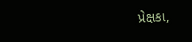પ્રેક્ષકા,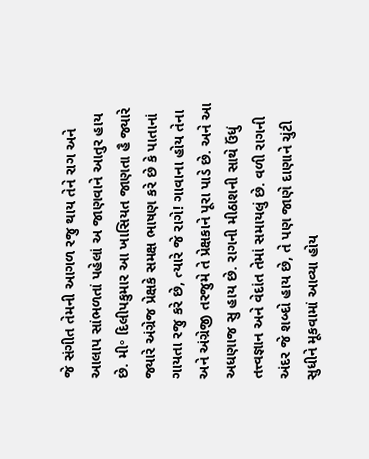જે સંગીત તેમની આગળ રજુ થાય તેને રાગ અને આલાપ સાંભળતાં પહેલાં અ જાણવાને આતુર હાય છે. મી॰ દિલીપકુમાર આ ખાસિયત જાણતા હૈ જ્યારે જ્યારે અંગ્રેજ પ્રેક્ષકે સમક્ષ ભાષણ કરે છે કે પાતાનાં ગાયતા રજુ કરે છે, ત્યારે જે રાગે! ગાવાના હોય તેના અને અંગ્રેજી તરજુમે તે પ્રેક્ષકાને પૂરા પાડે છે. અને આ અધણાજ સુ હાય છે. રાગની મીઠાશની સાથે ઉંધું તત્ત્વજ્ઞાન અને વેદાંત તેમાં સમાયલું છે. વળી રાગની અંદર જે શબ્દો હાય છે, તે પણ જાણે દાણાને ચુંટી સુધીને મૂકવામાં આવ્યા હોય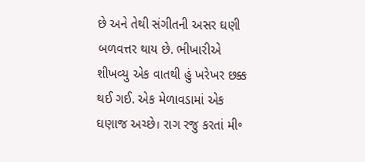છે અને તેથી સંગીતની અસર ઘણી બળવત્તર થાય છે. ભીખારીએ શીખવ્યુ એક વાતથી હું ખરેખર છક્ક થઈ ગઈ. એક મેળાવડામાં એક ઘણાજ અચ્છે। રાગ રજુ કરતાં મી॰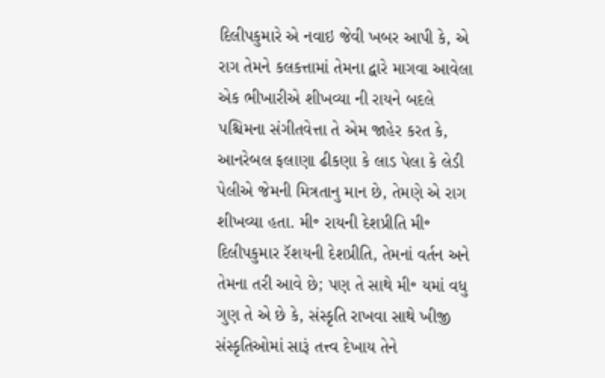દિલીપકુમારે એ નવાઇ જેવી ખબર આપી કે, એ રાગ તેમને કલકત્તામાં તેમના દ્વારે માગવા આવેલા એક ભીખારીએ શીખવ્યા ની રાયને બદલે પશ્ચિમના સંગીતવેત્તા તે એમ જાહેર કરત કે, આનરેબલ ફલાણા ઢીકણા કે લાડ પેલા કે લેડી પેલીએ જેમની મિત્રતાનુ માન છે, તેમણે એ રાગ શીખવ્યા હતા. મી॰ રાયની દેશપ્રીતિ મી॰ દિલીપકુમાર રૅશયની દેશપ્રીતિ, તેમનાં વર્તન અને તેમના તરી આવે છે; પણ તે સાથે મી॰ યમાં વધુ ગુણ તે એ છે કે, સંસ્કૃતિ રાખવા સાથે ખીજી સંસ્કૃતિઓમાં સારૂં તત્ત્વ દેખાય તેને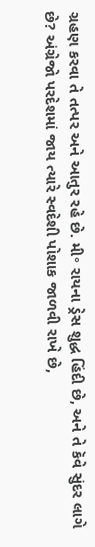ગ્રહણ કરવા તે તત્પર અને આતુર રહે છે. મી॰ રાયના ડ્રેસ શુદ્ધ હિંદી છે, અને તે કૅવે સુંદર લાગે છે? અંગ્રેજો પરદેશમાં જાય ત્યારે સ્વદેશી પોશાક જાળવી રાખે છે,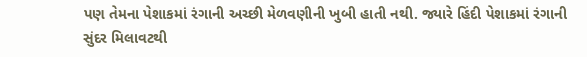પણ તેમના પેશાકમાં રંગાની અચ્છી મેળવણીની ખુબી હાતી નથી. જ્યારે હિંદી પેશાકમાં રંગાની સુંદર મિલાવટથી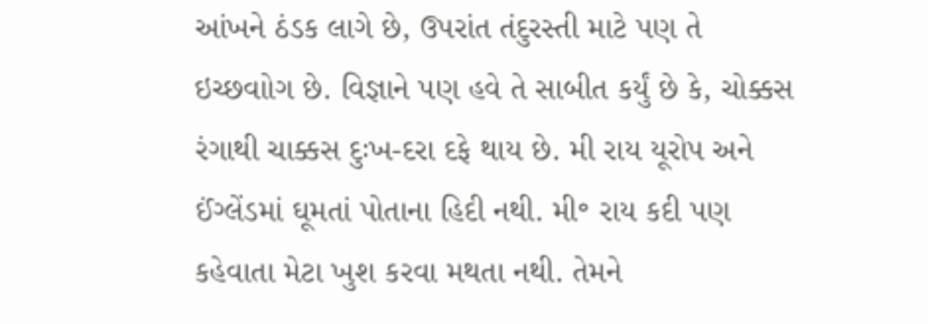આંખને ઠંડક લાગે છે, ઉપરાંત તંદુરસ્તી માટે પણ તે ઇચ્છવાોગ છે. વિજ્ઞાને પણ હવે તે સાબીત કર્યું છે કે, ચોક્કસ રંગાથી ચાક્કસ દુઃખ-દરા દફે થાય છે. મી રાય યૂરોપ અને ઈંગ્લેંડમાં ઘૂમતાં પોતાના હિદી નથી. મી॰ રાય કદી પણ કહેવાતા મેટા ખુશ કરવા મથતા નથી. તેમને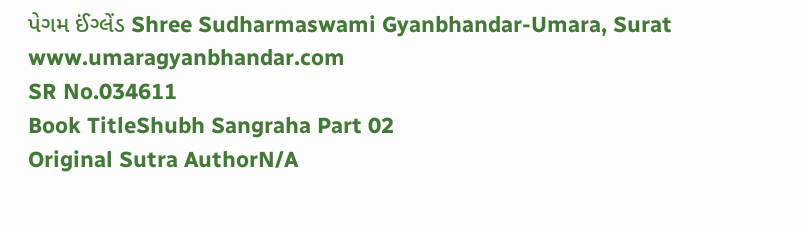પેગમ ઈંગ્લેંડ Shree Sudharmaswami Gyanbhandar-Umara, Surat www.umaragyanbhandar.com
SR No.034611
Book TitleShubh Sangraha Part 02
Original Sutra AuthorN/A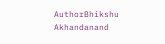AuthorBhikshu Akhandanand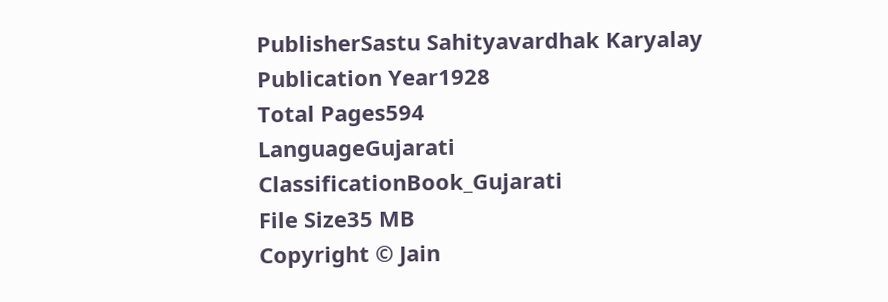PublisherSastu Sahityavardhak Karyalay
Publication Year1928
Total Pages594
LanguageGujarati
ClassificationBook_Gujarati
File Size35 MB
Copyright © Jain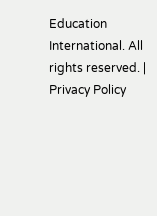Education International. All rights reserved. | Privacy Policy